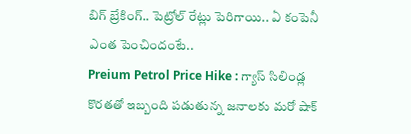బిగ్ బ్రేకింగ్.. పెట్రోల్ రేట్లు పెరిగాయి.. ఏ కంపెనీ ఎంత పెంచిందంటే..
Preium Petrol Price Hike : గ్యాస్ సిలిండ్ల కొరతతో ఇబ్బంది పడుతున్న జనాలకు మరో షాక్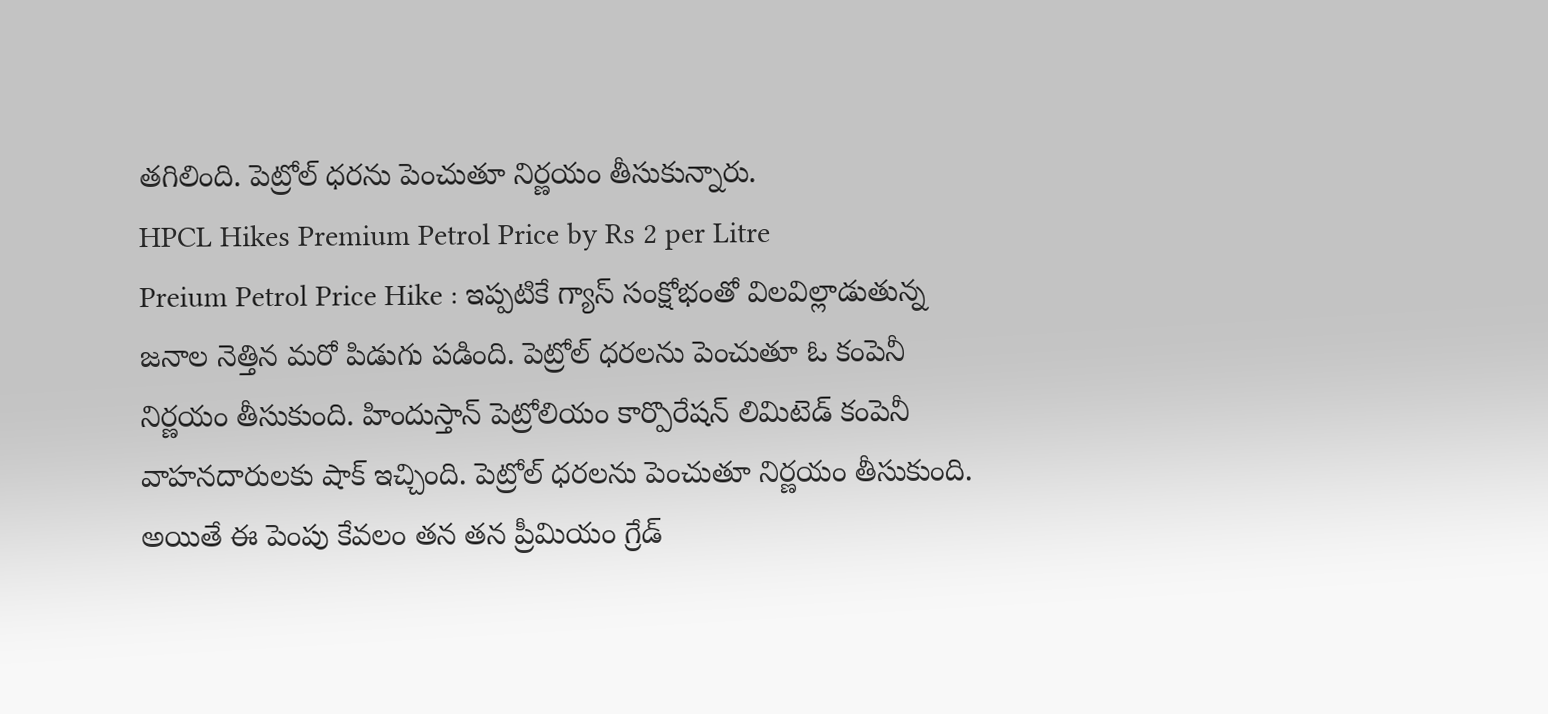తగిలింది. పెట్రోల్ ధరను పెంచుతూ నిర్ణయం తీసుకున్నారు.
HPCL Hikes Premium Petrol Price by Rs 2 per Litre
Preium Petrol Price Hike : ఇప్పటికే గ్యాస్ సంక్షోభంతో విలవిల్లాడుతున్న జనాల నెత్తిన మరో పిడుగు పడింది. పెట్రోల్ ధరలను పెంచుతూ ఓ కంపెనీ నిర్ణయం తీసుకుంది. హిందుస్తాన్ పెట్రోలియం కార్పొరేషన్ లిమిటెడ్ కంపెనీ వాహనదారులకు షాక్ ఇచ్చింది. పెట్రోల్ ధరలను పెంచుతూ నిర్ణయం తీసుకుంది. అయితే ఈ పెంపు కేవలం తన తన ప్రీమియం గ్రేడ్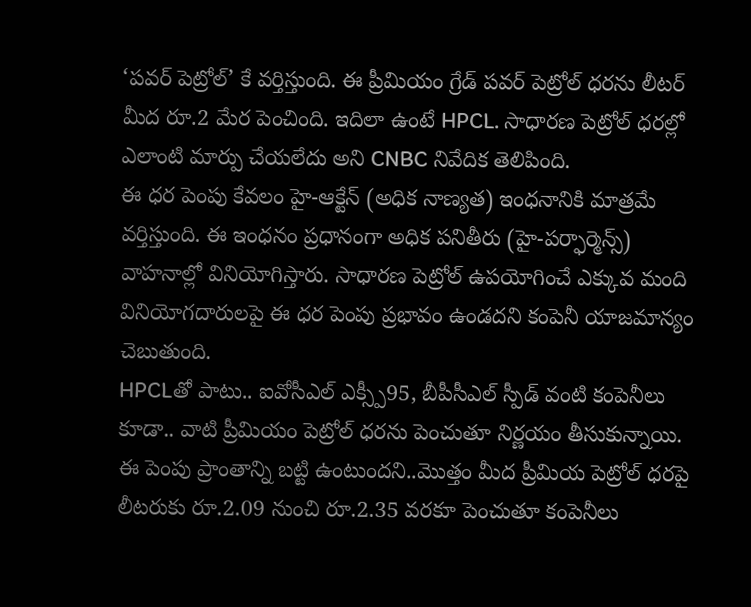‘పవర్ పెట్రోల్’ కే వర్తిస్తుంది. ఈ ప్రీమియం గ్రేడ్ పవర్ పెట్రోల్ ధరను లీటర్ మీద రూ.2 మేర పెంచింది. ఇదిలా ఉంటే HPCL. సాధారణ పెట్రోల్ ధరల్లో ఎలాంటి మార్పు చేయలేదు అని CNBC నివేదిక తెలిపింది.
ఈ ధర పెంపు కేవలం హై-ఆక్టేన్ (అధిక నాణ్యత) ఇంధనానికి మాత్రమే వర్తిస్తుంది. ఈ ఇంధనం ప్రధానంగా అధిక పనితీరు (హై-పర్ఫార్మెన్స్) వాహనాల్లో వినియోగిస్తారు. సాధారణ పెట్రోల్ ఉపయోగించే ఎక్కువ మంది వినియోగదారులపై ఈ ధర పెంపు ప్రభావం ఉండదని కంపెనీ యాజమాన్యం చెబుతుంది.
HPCLతో పాటు.. ఐవోసీఎల్ ఎక్స్పీ95, బీపీసీఎల్ స్పీడ్ వంటి కంపెనీలు కూడా.. వాటి ప్రీమియం పెట్రోల్ ధరను పెంచుతూ నిర్ణయం తీసుకున్నాయి. ఈ పెంపు ప్రాంతాన్ని బట్టి ఉంటుందని..మొత్తం మీద ప్రీమియ పెట్రోల్ ధరపై లీటరుకు రూ.2.09 నుంచి రూ.2.35 వరకూ పెంచుతూ కంపెనీలు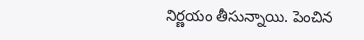నిర్ణయం తీసున్నాయి. పెంచిన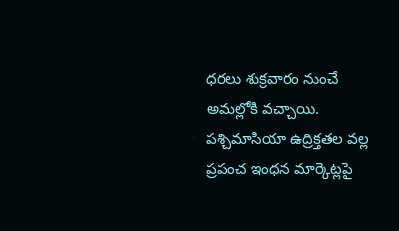ధరలు శుక్రవారం నుంచే అమల్లోకి వచ్చాయి. పశ్చిమాసియా ఉద్రిక్తతల వల్ల ప్రపంచ ఇంధన మార్కెట్లపై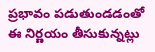ప్రభావం పడుతుండడంతో ఈ నిర్ణయం తీసుకున్నట్లు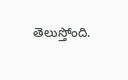తెలుస్తోంది.